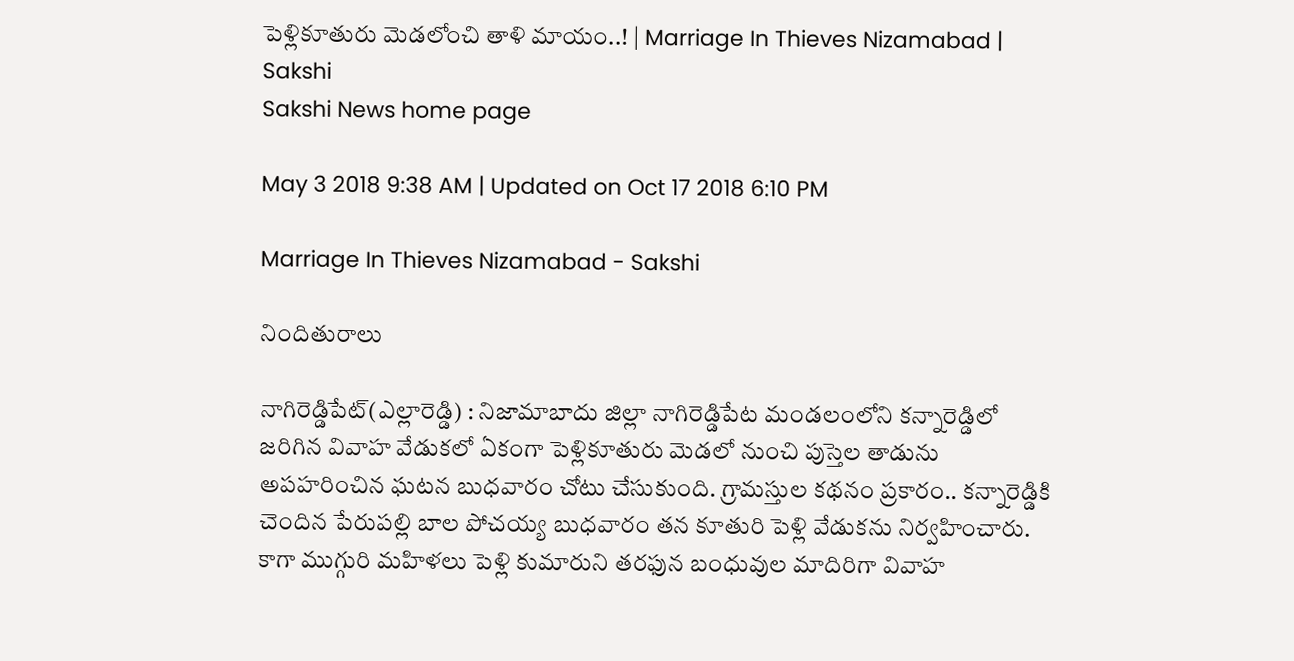పెళ్లికూతురు మెడలోంచి తాళి మాయం..! | Marriage In Thieves Nizamabad | Sakshi
Sakshi News home page

May 3 2018 9:38 AM | Updated on Oct 17 2018 6:10 PM

Marriage In Thieves Nizamabad - Sakshi

నిందితురాలు

నాగిరెడ్డిపేట్‌(ఎల్లారెడ్డి) : నిజామాబాదు జిల్లా నాగిరెడ్డిపేట మండలంలోని కన్నారెడ్డిలో జరిగిన వివాహ వేడుకలో ఏకంగా పెళ్లికూతురు మెడలో నుంచి పుస్తెల తాడును అపహరించిన ఘటన బుధవారం చోటు చేసుకుంది. గ్రామస్తుల కథనం ప్రకారం.. కన్నారెడ్డికి చెందిన పేరుపల్లి బాల పోచయ్య బుధవారం తన కూతురి పెళ్లి వేడుకను నిర్వహించారు. కాగా ముగ్గురి మహిళలు పెళ్లి కుమారుని తరఫున బంధువుల మాదిరిగా వివాహ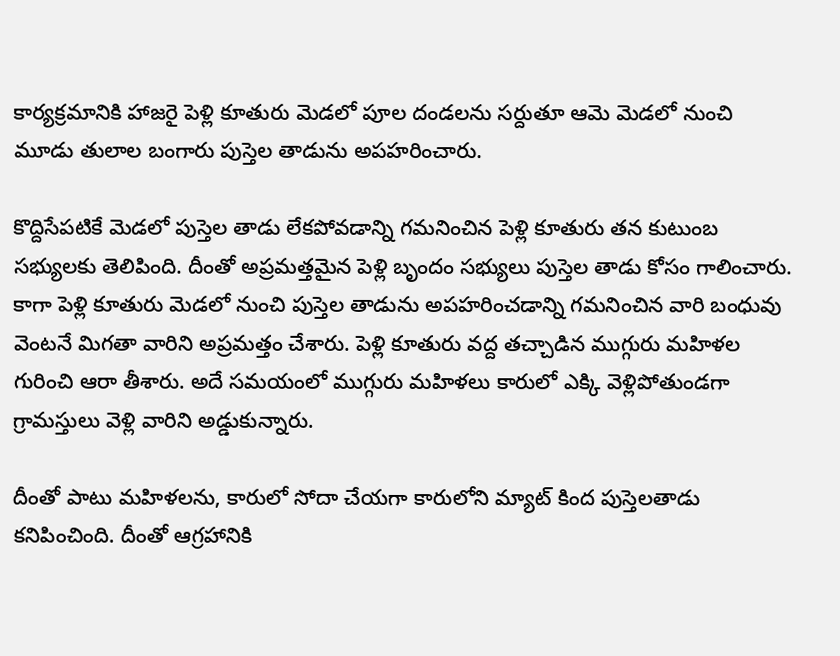కార్యక్రమానికి హాజరై పెళ్లి కూతురు మెడలో పూల దండలను సర్దుతూ ఆమె మెడలో నుంచి మూడు తులాల బంగారు పుస్తెల తాడును అపహరించారు.

కొద్దిసేపటికే మెడలో పుస్తెల తాడు లేకపోవడాన్ని గమనించిన పెళ్లి కూతురు తన కుటుంబ సభ్యులకు తెలిపింది. దీంతో అప్రమత్తమైన పెళ్లి బృందం సభ్యులు పుస్తెల తాడు కోసం గాలించారు. కాగా పెళ్లి కూతురు మెడలో నుంచి పుస్తెల తాడును అపహరించడాన్ని గమనించిన వారి బంధువు వెంటనే మిగతా వారిని అప్రమత్తం చేశారు. పెళ్లి కూతురు వద్ద తచ్చాడిన ముగ్గురు మహిళల గురించి ఆరా తీశారు. అదే సమయంలో ముగ్గురు మహిళలు కారులో ఎక్కి వెళ్లిపోతుండగా గ్రామస్తులు వెళ్లి వారిని అడ్డుకున్నారు.

దీంతో పాటు మహిళలను, కారులో సోదా చేయగా కారులోని మ్యాట్‌ కింద పుస్తెలతాడు కనిపించింది. దీంతో ఆగ్రహానికి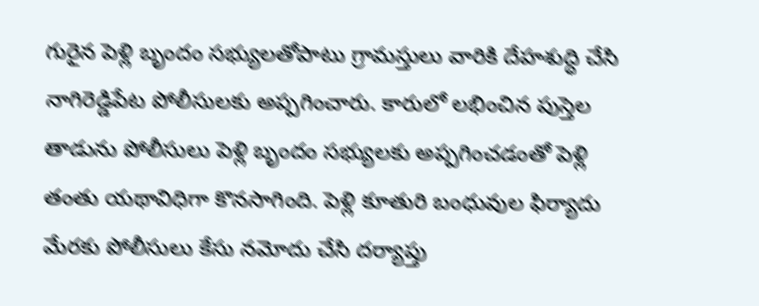గురైన పెళ్లి బృందం సభ్యులతోపాటు గ్రామస్తులు వారికి దేహశుద్ధి చేసి నాగిరెడ్డిపేట పోలీసులకు అప్పగించారు. కారులో లభించిన పుస్తెల తాడును పోలీసులు పెళ్లి బృందం సభ్యులకు అప్పగించడంతో పెళ్లి తంతు యథావిధిగా కొనసాగింది. పెళ్లి కూతురి బంధువుల ఫిర్యాదు మేరకు పోలీసులు కేసు నమోదు చేసి దర్యాప్తు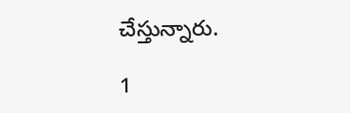చేస్తున్నారు.

1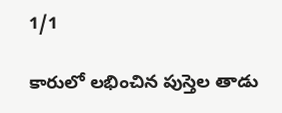1/1

కారులో లభించిన పుస్తెల తాడు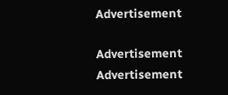Advertisement

Advertisement
Advertisement